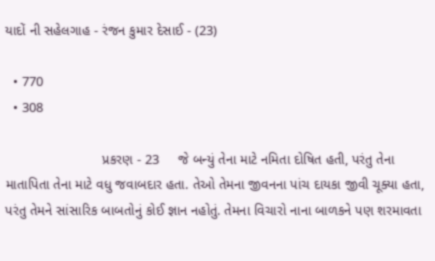યાદોં ની સહેલગાહ - રંજન કુમાર દેસાઈ - (23)

  • 770
  • 308

                         પ્રકરણ - 23     જે બન્યું તેના માટે નમિતા દોષિત હતી, પરંતુ તેના માતાપિતા તેના માટે વધુ જવાબદાર હતા. તેઓ તેમના જીવનના પાંચ દાયકા જીવી ચૂક્યા હતા, પરંતુ તેમને સાંસારિક બાબતોનું કોઈ જ્ઞાન નહોતું. તેમના વિચારો નાના બાળકને પણ શરમાવતા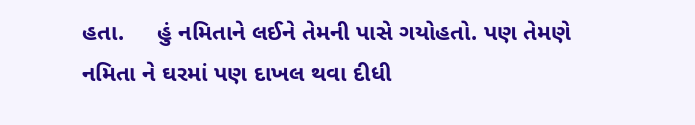હતા.     હું નમિતાને લઈને તેમની પાસે ગયોહતો. પણ તેમણે નમિતા ને ઘરમાં પણ દાખલ થવા દીધી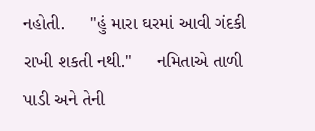નહોતી.     "હું મારા ઘરમાં આવી ગંદકી રાખી શકતી નથી."     નમિતાએ તાળી પાડી અને તેની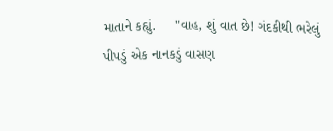માતાને કહ્યું.     "વાહ, શું વાત છે! ગંદકીથી ભરેલું પીપડું એક નાનકડું વાસણ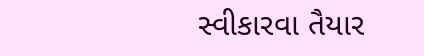સ્વીકારવા તૈયાર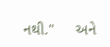નથી."     અને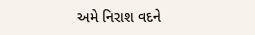અમે નિરાશ વદને